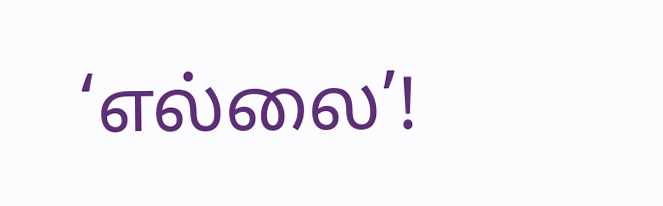‘எல்லை’!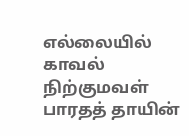எல்லையில் காவல் நிற்குமவள்
பாரதத் தாயின்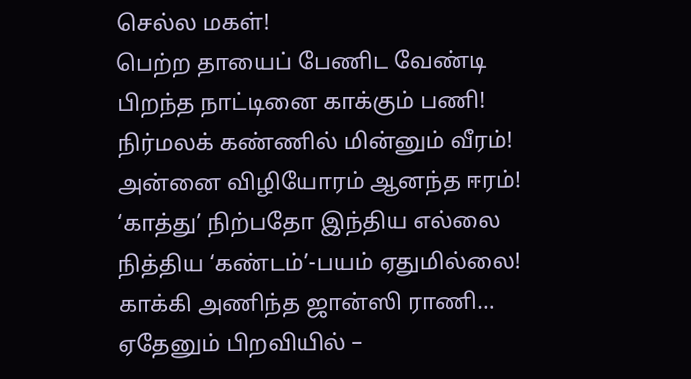செல்ல மகள்!
பெற்ற தாயைப் பேணிட வேண்டி
பிறந்த நாட்டினை காக்கும் பணி!
நிர்மலக் கண்ணில் மின்னும் வீரம்!
அன்னை விழியோரம் ஆனந்த ஈரம்!
‘காத்து’ நிற்பதோ இந்திய எல்லை
நித்திய ‘கண்டம்’-பயம் ஏதுமில்லை!
காக்கி அணிந்த ஜான்ஸி ராணி…
ஏதேனும் பிறவியில் –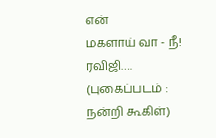என்
மகளாய் வா - நீ!
ரவிஜி….
(புகைப்படம் : நன்றி கூகிள்)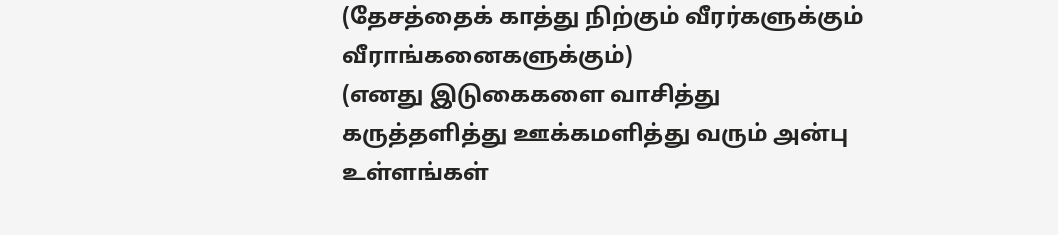(தேசத்தைக் காத்து நிற்கும் வீரர்களுக்கும் வீராங்கனைகளுக்கும்)
(எனது இடுகைகளை வாசித்து கருத்தளித்து ஊக்கமளித்து வரும் அன்பு உள்ளங்கள்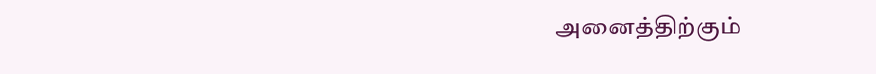அனைத்திற்கும்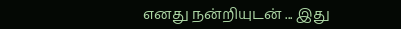எனது நன்றியுடன் ... இது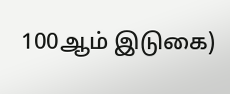100ஆம் இடுகை)